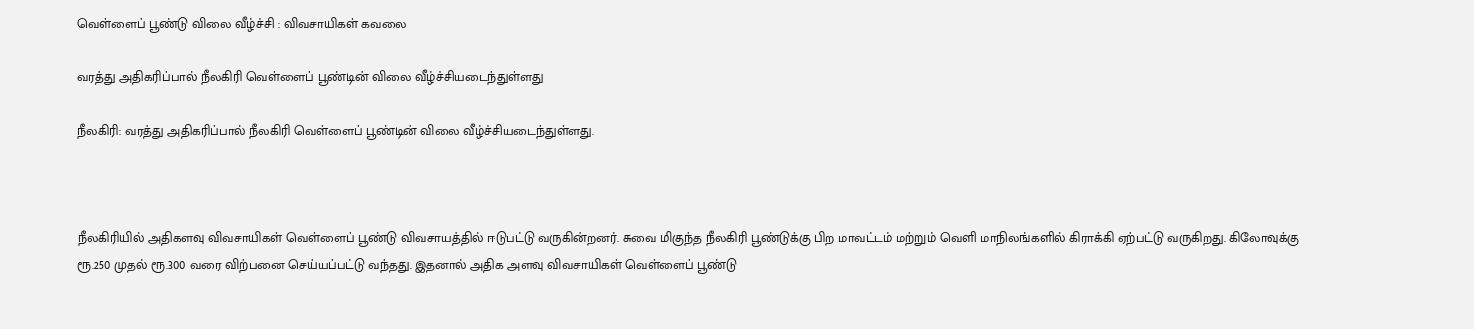வெள்ளைப் பூண்டு விலை வீழ்ச்சி : விவசாயிகள் கவலை

வரத்து அதிகரிப்பால் நீலகிரி வெள்ளைப் பூண்டின் விலை வீழ்ச்சியடைந்துள்ளது

நீலகிரி: வரத்து அதிகரிப்பால் நீலகிரி வெள்ளைப் பூண்டின் விலை வீழ்ச்சியடைந்துள்ளது.



நீலகிரியில் அதிகளவு விவசாயிகள் வெள்ளைப் பூண்டு விவசாயத்தில் ஈடுபட்டு வருகின்றனர். சுவை மிகுந்த நீலகிரி பூண்டுக்கு பிற மாவட்டம் மற்றும் வெளி மாநிலங்களில் கிராக்கி ஏற்பட்டு வருகிறது. கிலோவுக்கு ரூ.250 முதல் ரூ.300 வரை விற்பனை செய்யப்பட்டு வந்தது. இதனால் அதிக அளவு விவசாயிகள் வெள்ளைப் பூண்டு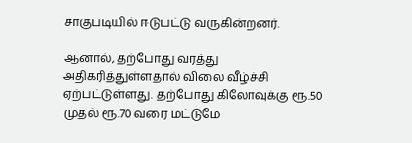சாகுபடியில் ஈடுபட்டு வருகின்றனர்.

ஆனால், தற்போது வரத்து அதிகரித்துள்ளதால் விலை வீழ்ச்சி ஏற்பட்டுள்ளது. தற்போது கிலோவுக்கு ரூ.50 முதல் ரூ.70 வரை மட்டுமே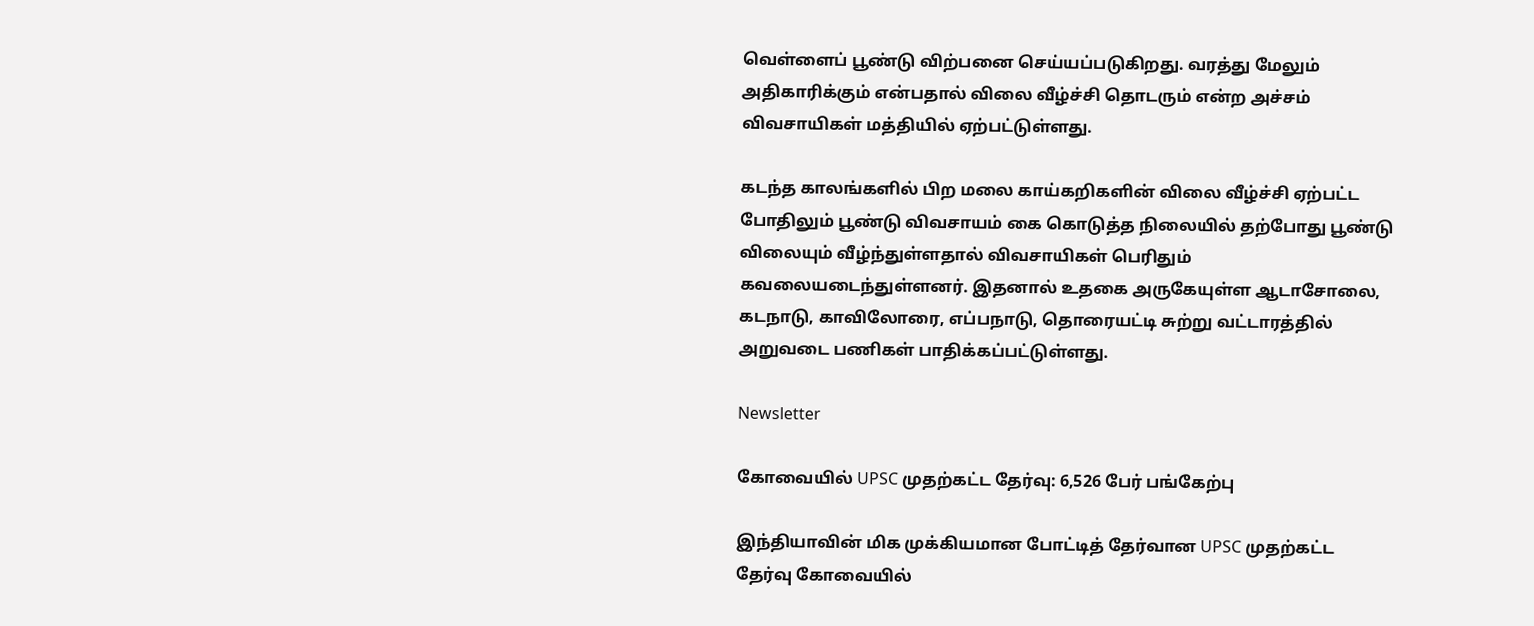வெள்ளைப் பூண்டு விற்பனை செய்யப்படுகிறது. வரத்து மேலும் அதிகாரிக்கும் என்பதால் விலை வீழ்ச்சி தொடரும் என்ற அச்சம் விவசாயிகள் மத்தியில் ஏற்பட்டுள்ளது.

கடந்த காலங்களில் பிற மலை காய்கறிகளின் விலை வீழ்ச்சி ஏற்பட்ட போதிலும் பூண்டு விவசாயம் கை கொடுத்த நிலையில் தற்போது பூண்டு விலையும் வீழ்ந்துள்ளதால் விவசாயிகள் பெரிதும் கவலையடைந்துள்ளனர். இதனால் உதகை அருகேயுள்ள ஆடாசோலை, கடநாடு, காவிலோரை, எப்பநாடு, தொரையட்டி சுற்று வட்டாரத்தில் அறுவடை பணிகள் பாதிக்கப்பட்டுள்ளது.

Newsletter

கோவையில் UPSC முதற்கட்ட தேர்வு: 6,526 பேர் பங்கேற்பு

இந்தியாவின் மிக முக்கியமான போட்டித் தேர்வான UPSC முதற்கட்ட தேர்வு கோவையில்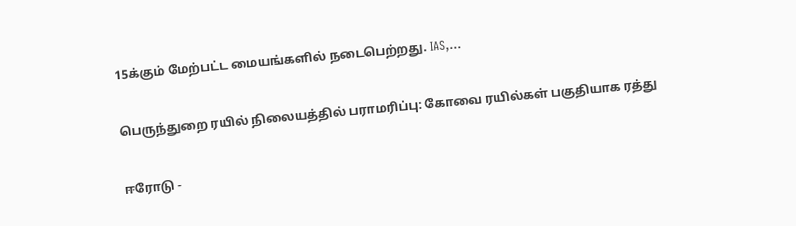15க்கும் மேற்பட்ட மையங்களில் நடைபெற்றது. IAS,...

பெருந்துறை ரயில் நிலையத்தில் பராமரிப்பு: கோவை ரயில்கள் பகுதியாக ரத்து

ஈரோடு -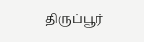திருப்பூர்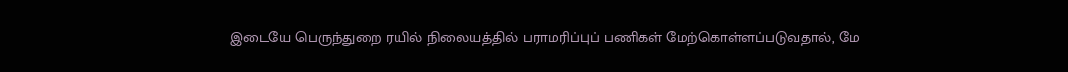இடையே பெருந்துறை ரயில் நிலையத்தில் பராமரிப்புப் பணிகள் மேற்கொள்ளப்படுவதால், மே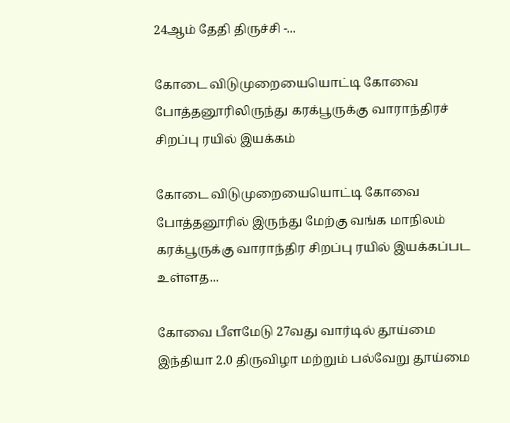24ஆம் தேதி திருச்சி -...

கோடை விடுமுறையையொட்டி கோவை  போத்தனூரிலிருந்து கரக்பூருக்கு வாராந்திரச் சிறப்பு ரயில் இயக்கம்

கோடை விடுமுறையையொட்டி கோவை  போத்தனூரில் இருந்து மேற்கு வங்க மாநிலம் கரக்பூருக்கு வாராந்திர சிறப்பு ரயில் இயக்கப்பட உள்ளத...

கோவை பீளமேடு 27வது வார்டில் தூய்மை இந்தியா 2.0 திருவிழா மற்றும் பல்வேறு தூய்மை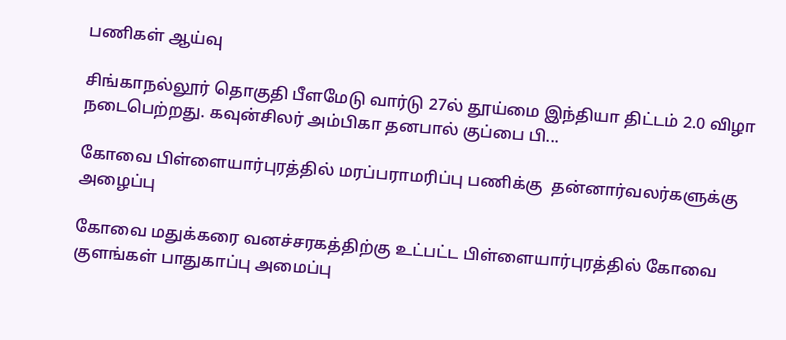பணிகள் ஆய்வு

சிங்காநல்லூர் தொகுதி பீளமேடு வார்டு 27ல் தூய்மை இந்தியா திட்டம் 2.0 விழா நடைபெற்றது. கவுன்சிலர் அம்பிகா தனபால் குப்பை பி...

கோவை பிள்ளையார்புரத்தில் மரப்பராமரிப்பு பணிக்கு  தன்னார்வலர்களுக்கு அழைப்பு

கோவை மதுக்கரை வனச்சரகத்திற்கு உட்பட்ட பிள்ளையார்புரத்தில் கோவை குளங்கள் பாதுகாப்பு அமைப்பு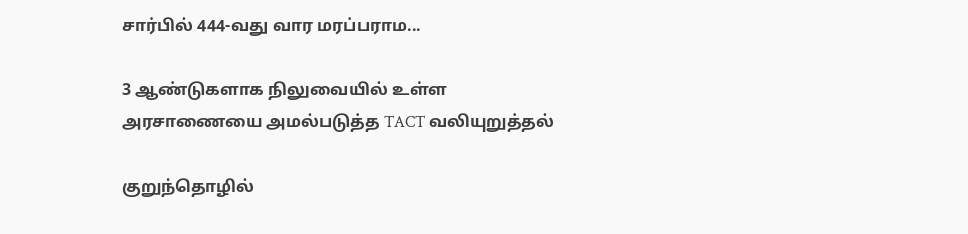சார்பில் 444-வது வார மரப்பராம...

3 ஆண்டுகளாக நிலுவையில் உள்ள அரசாணையை அமல்படுத்த TACT வலியுறுத்தல்

குறுந்தொழில்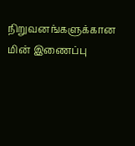நிறுவனங்களுக்கான மின் இணைப்பு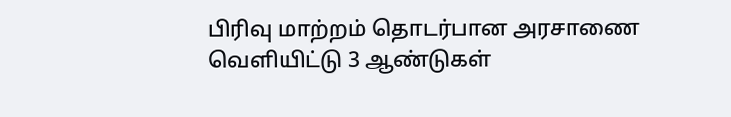பிரிவு மாற்றம் தொடர்பான அரசாணை வெளியிட்டு 3 ஆண்டுகள்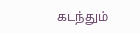கடந்தும்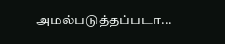அமல்படுத்தப்படா...